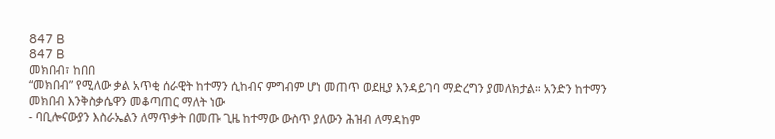847 B
847 B
መክበብ፣ ከበበ
“መክበብ” የሚለው ቃል አጥቂ ሰራዊት ከተማን ሲከብና ምግብም ሆነ መጠጥ ወደዚያ እንዳይገባ ማድረግን ያመለክታል። አንድን ከተማን መክበብ እንቅስቃሴዋን መቆጣጠር ማለት ነው
- ባቢሎናውያን እስራኤልን ለማጥቃት በመጡ ጊዜ ከተማው ውስጥ ያለውን ሕዝብ ለማዳከም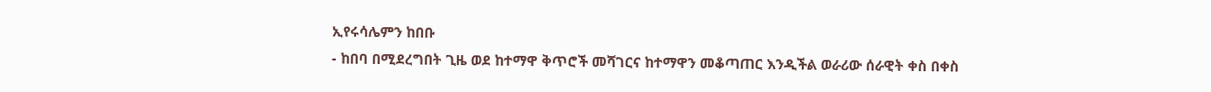ኢየሩሳሌምን ከበቡ
- ከበባ በሚደረግበት ጊዜ ወደ ከተማዋ ቅጥሮች መሻገርና ከተማዋን መቆጣጠር እንዲችል ወራሪው ሰራዊት ቀስ በቀስ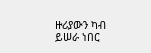ዙሪያውን ካብ ይሠራ ነበር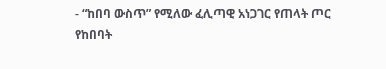- “ከበባ ውስጥ” የሚለው ፈሊጣዊ አነጋገር የጠላት ጦር የከበባት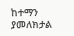ከተማን ያመለክታል